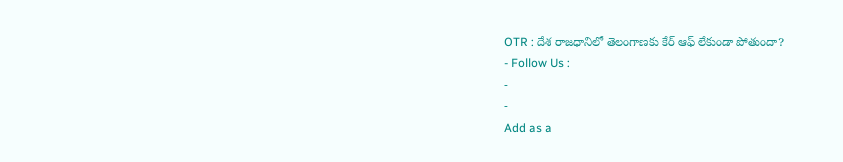OTR : దేశ రాజధానిలో తెలంగాణకు కేర్ ఆఫ్ లేకుండా పోతుందా?
- Follow Us :
-
-
Add as a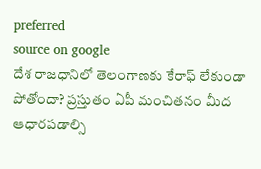preferred
source on google
దేశ రాజధానిలో తెలంగాణకు కేరాఫ్ లేకుండా పోతోందా? ప్రస్తుతం ఏపీ మంచితనం మీద ఆధారపడాల్సి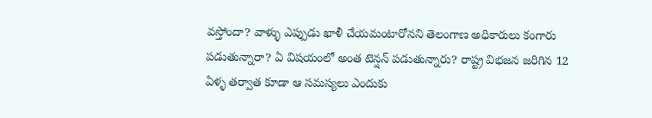వస్తోందా? వాళ్ళు ఎప్పుడు ఖాళీ చేయమంటారోనని తెలంగాణ అధికారులు కంగారు పడుతున్నారా? ఏ విషయంలో అంత టెన్షన్ పడుతున్నారు? రాష్ట్ర విభజన జరిగిన 12 ఏళ్ళ తర్వాత కూడా ఆ సమస్యలు ఎందుకు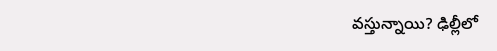వస్తున్నాయి? ఢిల్లీలో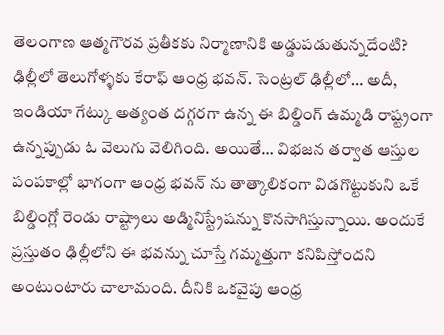తెలంగాణ ఆత్మగౌరవ ప్రతీకకు నిర్మాణానికి అడ్డుపడుతున్నదేంటి? ఢిల్లీలో తెలుగోళ్ళకు కేరాఫ్ ఆంధ్ర భవన్. సెంట్రల్ ఢిల్లీలో… అదీ, ఇండియా గేట్కు అత్యంత దగ్గరగా ఉన్న ఈ బిల్డింగ్ ఉమ్మడి రాష్ట్రంగా ఉన్నప్పుడు ఓ వెలుగు వెలిగింది. అయితే… విభజన తర్వాత ఆస్తుల పంపకాల్లో భాగంగా ఆంధ్ర భవన్ ను తాత్కాలికంగా విడగొట్టుకుని ఒకే బిల్డింగ్లో రెండు రాష్ట్రాలు అడ్మినిస్ట్రేషన్ను కొనసాగిస్తున్నాయి. అందుకే ప్రస్తుతం ఢిల్లీలోని ఈ భవన్ను చూస్తే గమ్మత్తుగా కనిపిస్తోందని అంటుంటారు చాలామంది. దీనికి ఒకవైపు ఆంధ్ర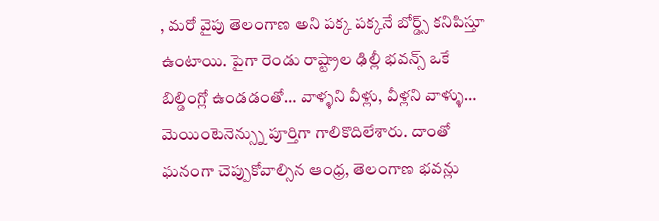, మరో వైపు తెలంగాణ అని పక్క పక్కనే బోర్డ్స్ కనిపిస్తూ ఉంటాయి. పైగా రెండు రాష్ట్రాల ఢిల్లీ భవన్స్ ఒకే బిల్డింగ్లో ఉండడంతో… వాళ్ళని వీళ్లు, వీళ్లని వాళ్ళు… మెయింటెనెన్స్ను పూర్తిగా గాలికొదిలేశారు. దాంతో ఘనంగా చెప్పుకోవాల్సిన ఆంధ్ర, తెలంగాణ భవన్లు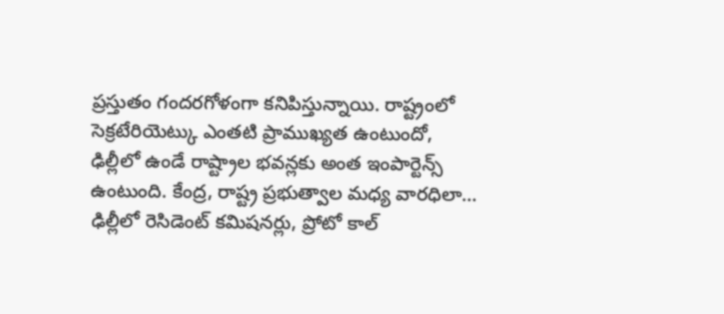ప్రస్తుతం గందరగోళంగా కనిపిస్తున్నాయి. రాష్ట్రంలో సెక్రటేరియెట్కు ఎంతటి ప్రాముఖ్యత ఉంటుందో, ఢిల్లీలో ఉండే రాష్ట్రాల భవన్లకు అంత ఇంపార్టెన్స్ ఉంటుంది. కేంద్ర, రాష్ట్ర ప్రభుత్వాల మధ్య వారధిలా… ఢిల్లీలో రెసిడెంట్ కమిషనర్లు, ప్రోటో కాల్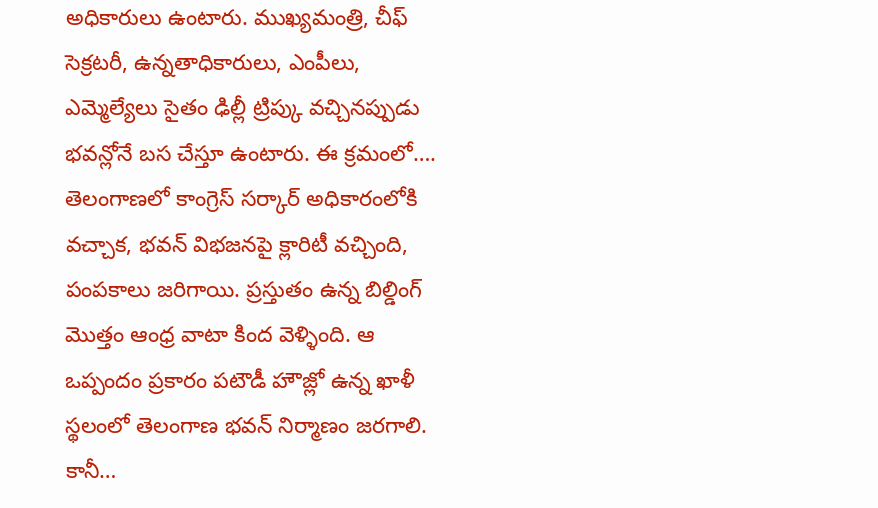అధికారులు ఉంటారు. ముఖ్యమంత్రి, చీఫ్ సెక్రటరీ, ఉన్నతాధికారులు, ఎంపీలు, ఎమ్మెల్యేలు సైతం ఢిల్లీ ట్రిప్కు వచ్చినప్పుడు భవన్లోనే బస చేస్తూ ఉంటారు. ఈ క్రమంలో…. తెలంగాణలో కాంగ్రెస్ సర్కార్ అధికారంలోకి వచ్చాక, భవన్ విభజనపై క్లారిటీ వచ్చింది, పంపకాలు జరిగాయి. ప్రస్తుతం ఉన్న బిల్డింగ్ మొత్తం ఆంధ్ర వాటా కింద వెళ్ళింది. ఆ ఒప్పందం ప్రకారం పటౌడీ హౌజ్లో ఉన్న ఖాళీ స్థలంలో తెలంగాణ భవన్ నిర్మాణం జరగాలి.
కానీ…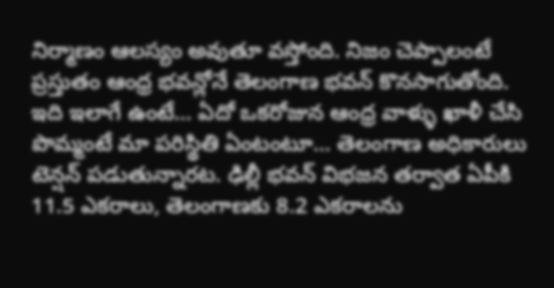నిర్మాణం ఆలస్యం అవుతూ వస్తోంది. నిజం చెప్పాలంటే ప్రస్తుతం ఆంధ్ర భవన్లోనే తెలంగాణ భవన్ కొనసాగుతోంది. ఇది ఇలాగే ఉంటే… ఏదో ఒకరోజున ఆంధ్ర వాళ్ళు ఖాళీ చేసి పొమ్మంటే మా పరిస్థితి ఏంటంటూ… తెలంగాణ అధికారులు టెన్షన్ పడుతున్నారట. ఢిల్లీ భవన్ విభజన తర్వాత ఏపీకి 11.5 ఎకరాలు, తెలంగాణకు 8.2 ఎకరాలను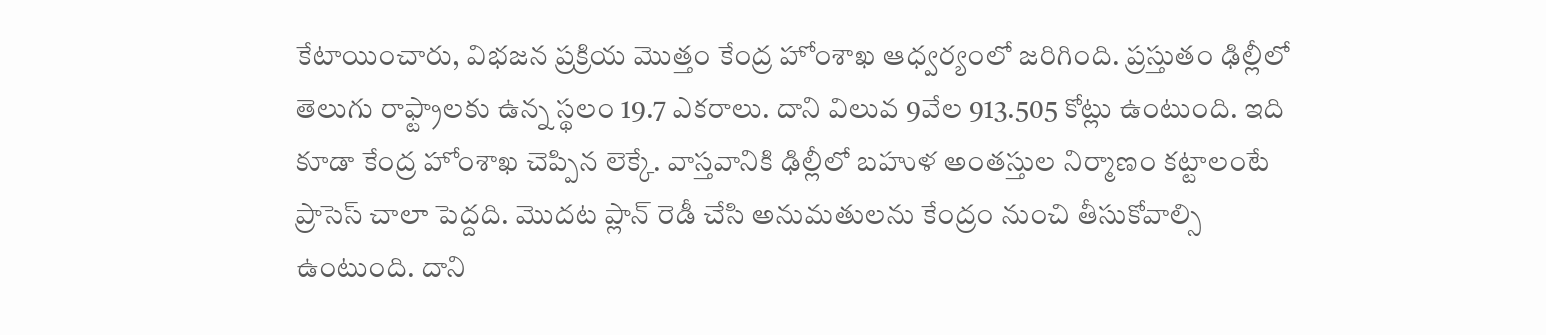కేటాయించారు, విభజన ప్రక్రియ మొత్తం కేంద్ర హోంశాఖ ఆధ్వర్యంలో జరిగింది. ప్రస్తుతం ఢిల్లీలో తెలుగు రాఫ్ట్రాలకు ఉన్న స్థలం 19.7 ఎకరాలు. దాని విలువ 9వేల 913.505 కోట్లు ఉంటుంది. ఇది కూడా కేంద్ర హోంశాఖ చెప్పిన లెక్కే. వాస్తవానికి ఢిల్లీలో బహుళ అంతస్తుల నిర్మాణం కట్టాలంటే ప్రాసెస్ చాలా పెద్దది. మొదట ప్లాన్ రెడీ చేసి అనుమతులను కేంద్రం నుంచి తీసుకోవాల్సి ఉంటుంది. దాని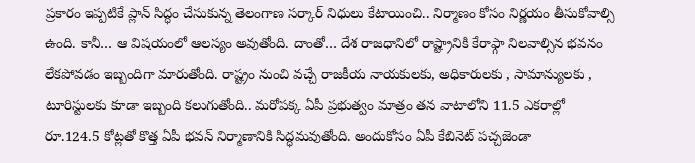ప్రకారం ఇప్పటికే ప్లాన్ సిద్ధం చేసుకున్న తెలంగాణ సర్కార్ నిధులు కేటాయించి.. నిర్మాణం కోసం నిర్ణయం తీసుకోవాల్సి ఉంది. కానీ… ఆ విషయంలో ఆలస్యం అవుతోంది. దాంతో… దేశ రాజధానిలో రాష్ట్రానికి కేరాఫ్గా నిలవాల్సిన భవనం లేకపోవడం ఇబ్బందిగా మారుతోంది. రాష్ట్రం నుంచి వచ్చే రాజకీయ నాయకులకు, అధికారులకు , సామాన్యులకు , టూరిస్టులకు కూడా ఇబ్బంది కలుగుతోంది.. మరోపక్క ఏపీ ప్రభుత్వం మాత్రం తన వాటాలోని 11.5 ఎకరాల్లో రూ.124.5 కోట్లతో కొత్త ఏపీ భవన్ నిర్మాణానికి సిద్ధమవుతోంది. అందుకోసం ఏపీ కేబినెట్ పచ్చజెండా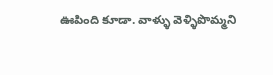ఊపింది కూడా. వాళ్ళు వెళ్ళిపొమ్మని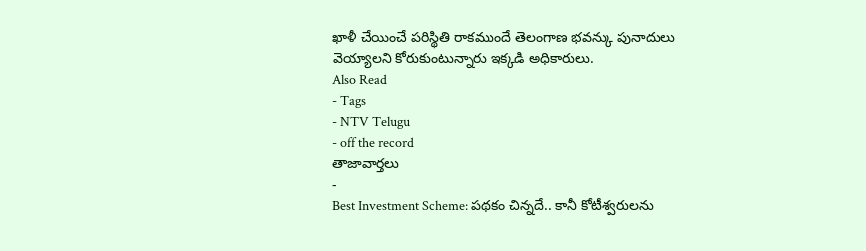ఖాళీ చేయించే పరిస్థితి రాకముందే తెలంగాణ భవన్కు పునాదులు వెయ్యాలని కోరుకుంటున్నారు ఇక్కడి అధికారులు.
Also Read
- Tags
- NTV Telugu
- off the record
తాజావార్తలు
-
Best Investment Scheme: పథకం చిన్నదే.. కానీ కోటీశ్వరులను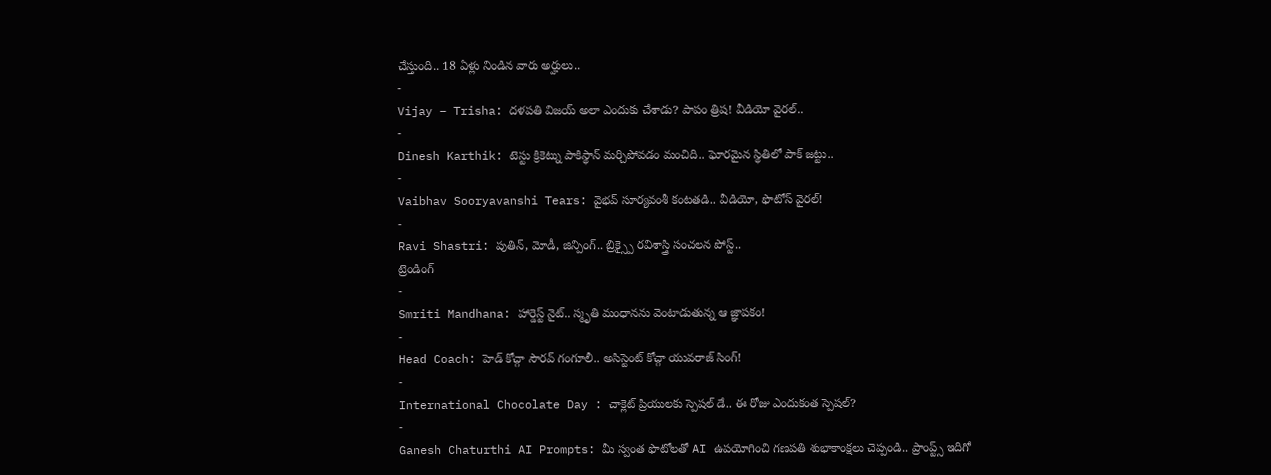చేస్తుంది.. 18 ఏళ్లు నిండిన వారు అర్హులు..
-
Vijay – Trisha: దళపతి విజయ్ అలా ఎందుకు చేశాడు? పాపం త్రిష! వీడియో వైరల్..
-
Dinesh Karthik: టెస్టు క్రికెట్ను పాకిస్థాన్ మర్చిపోవడం మంచిది.. ఘోరమైన స్థితిలో పాక్ జట్టు..
-
Vaibhav Sooryavanshi Tears: వైభవ్ సూర్యవంశీ కంటతడి.. వీడియో, ఫొటోస్ వైరల్!
-
Ravi Shastri: పుతిన్, మోడీ, జిన్పింగ్.. బ్రిక్స్పై రవిశాస్త్రి సంచలన పోస్ట్..
ట్రెండింగ్
-
Smriti Mandhana: హార్డెస్ట్ నైట్.. స్మృతి మంధానను వెంటాడుతున్న ఆ జ్ఞాపకం!
-
Head Coach: హెడ్ కోచ్గా సౌరవ్ గంగూలీ.. అసిస్టెంట్ కోచ్గా యువరాజ్ సింగ్!
-
International Chocolate Day : చాక్లెట్ ప్రియులకు స్పెషల్ డే.. ఈ రోజు ఎందుకంత స్పెషల్?
-
Ganesh Chaturthi AI Prompts: మీ స్వంత ఫొటోలతో AI ఉపయోగించి గణపతి శుభాకాంక్షలు చెప్పండి.. ప్రాంప్ట్స్ ఇదిగో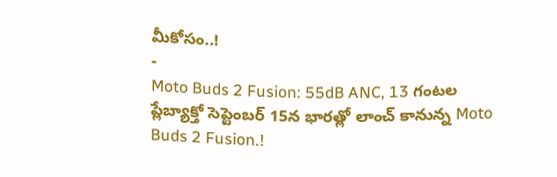మీకోసం..!
-
Moto Buds 2 Fusion: 55dB ANC, 13 గంటల ప్లేబ్యాక్తో సెప్టెంబర్ 15న భారత్లో లాంచ్ కానున్న Moto Buds 2 Fusion.!